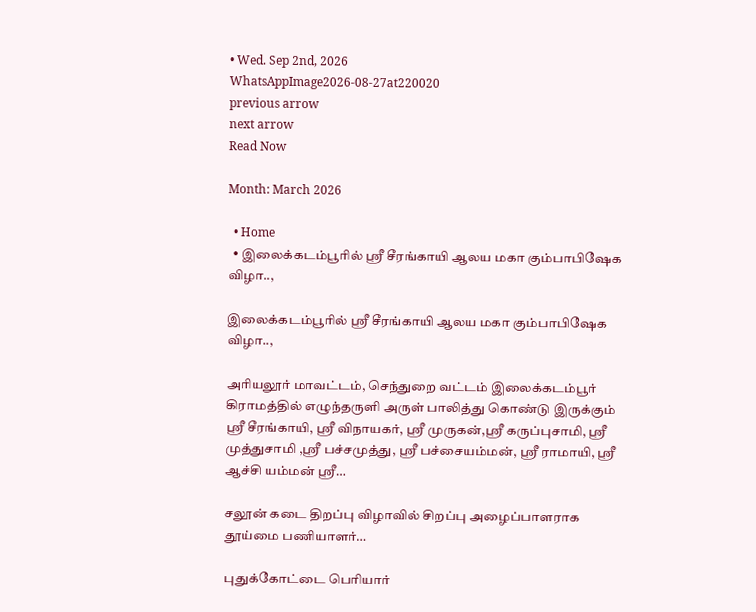• Wed. Sep 2nd, 2026
WhatsAppImage2026-08-27at220020
previous arrow
next arrow
Read Now

Month: March 2026

  • Home
  • இலைக்கடம்பூரில் ஸ்ரீ சீரங்காயி ஆலய மகா கும்பாபிஷேக விழா..,

இலைக்கடம்பூரில் ஸ்ரீ சீரங்காயி ஆலய மகா கும்பாபிஷேக விழா..,

அரியலூர் மாவட்டம், செந்துறை வட்டம் இலைக்கடம்பூர் கிராமத்தில் எழுந்தருளி அருள் பாலித்து கொண்டு இருக்கும் ஸ்ரீ சீரங்காயி, ஸ்ரீ விநாயகர், ஸ்ரீ முருகன்,ஸ்ரீ கருப்புசாமி, ஸ்ரீ முத்துசாமி ,ஸ்ரீ பச்சமுத்து, ஸ்ரீ பச்சையம்மன், ஸ்ரீ ராமாயி, ஸ்ரீ ஆச்சி யம்மன் ஸ்ரீ…

சலூன் கடை திறப்பு விழாவில் சிறப்பு அழைப்பாளராக தூய்மை பணியாளர்…

புதுக்கோட்டை பெரியார்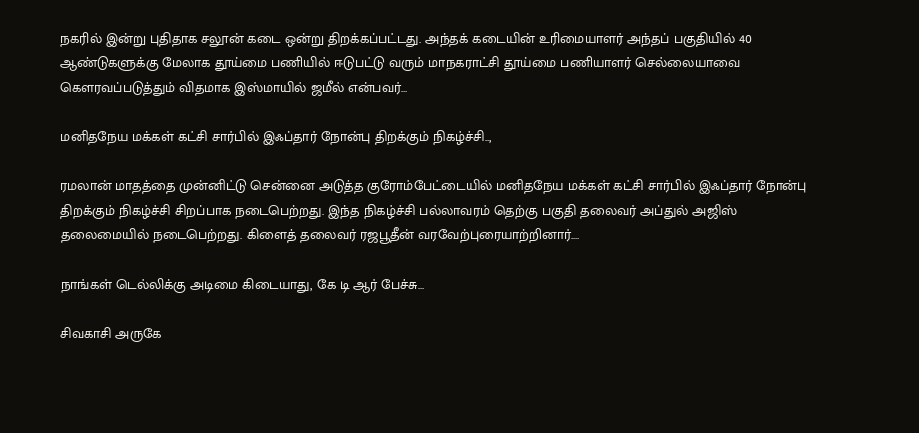நகரில் இன்று புதிதாக சலூன் கடை ஒன்று திறக்கப்பட்டது. அந்தக் கடையின் உரிமையாளர் அந்தப் பகுதியில் 40 ஆண்டுகளுக்கு மேலாக தூய்மை பணியில் ஈடுபட்டு வரும் மாநகராட்சி தூய்மை பணியாளர் செல்லையாவை கௌரவப்படுத்தும் விதமாக இஸ்மாயில் ஜமீல் என்பவர்…

மனிதநேய மக்கள் கட்சி சார்பில் இஃப்தார் நோன்பு திறக்கும் நிகழ்ச்சி..,

ரமலான் மாதத்தை முன்னிட்டு சென்னை அடுத்த குரோம்பேட்டையில் மனிதநேய மக்கள் கட்சி சார்பில் இஃப்தார் நோன்பு திறக்கும் நிகழ்ச்சி சிறப்பாக நடைபெற்றது. இந்த நிகழ்ச்சி பல்லாவரம் தெற்கு பகுதி தலைவர் அப்துல் அஜிஸ் தலைமையில் நடைபெற்றது. கிளைத் தலைவர் ரஜபூதீன் வரவேற்புரையாற்றினார்.…

நாங்கள் டெல்லிக்கு அடிமை கிடையாது, கே டி ஆர் பேச்சு…

சிவகாசி அருகே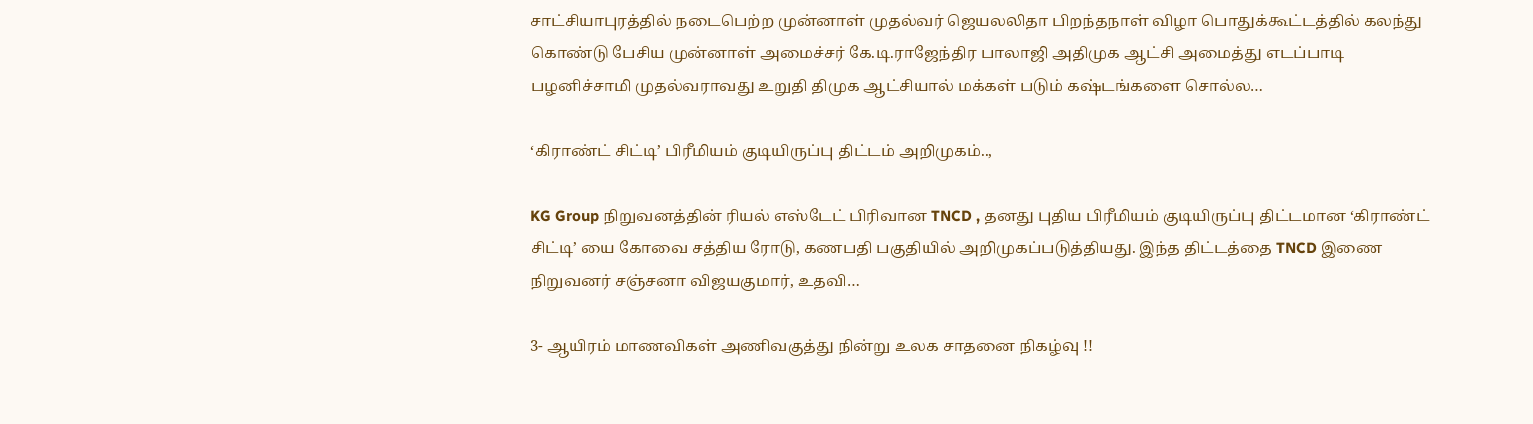சாட்சியாபுரத்தில் நடைபெற்ற முன்னாள் முதல்வர் ஜெயலலிதா பிறந்தநாள் விழா பொதுக்கூட்டத்தில் கலந்து கொண்டு பேசிய முன்னாள் அமைச்சர் கே.டி.ராஜேந்திர பாலாஜி அதிமுக ஆட்சி அமைத்து எடப்பாடி பழனிச்சாமி முதல்வராவது உறுதி திமுக ஆட்சியால் மக்கள் படும் கஷ்டங்களை சொல்ல…

‘கிராண்ட் சிட்டி’ பிரீமியம் குடியிருப்பு திட்டம் அறிமுகம்..,

KG Group நிறுவனத்தின் ரியல் எஸ்டேட் பிரிவான TNCD , தனது புதிய பிரீமியம் குடியிருப்பு திட்டமான ‘கிராண்ட் சிட்டி’ யை கோவை சத்திய ரோடு, கணபதி பகுதியில் அறிமுகப்படுத்தியது. இந்த திட்டத்தை TNCD இணை நிறுவனர் சஞ்சனா விஜயகுமார், உதவி…

3- ஆயிரம் மாணவிகள் அணிவகுத்து நின்று உலக சாதனை நிகழ்வு !!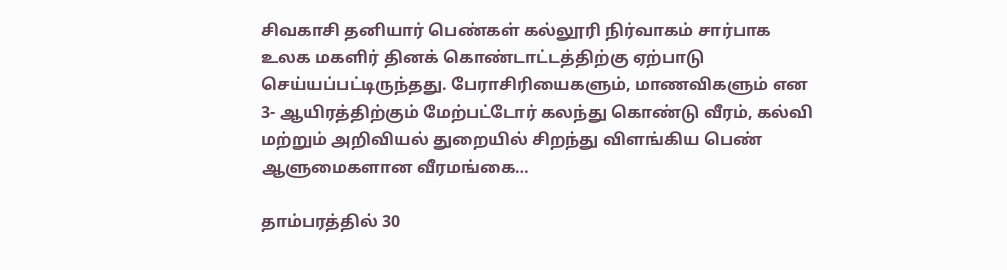சிவகாசி தனியார் பெண்கள் கல்லூரி நிர்வாகம் சார்பாக உலக மகளிர் தினக் கொண்டாட்டத்திற்கு ஏற்பாடு செய்யப்பட்டிருந்தது. பேராசிரியைகளும், மாணவிகளும் என 3- ஆயிரத்திற்கும் மேற்பட்டோர் கலந்து கொண்டு வீரம், கல்வி மற்றும் அறிவியல் துறையில் சிறந்து விளங்கிய பெண் ஆளுமைகளான வீரமங்கை…

தாம்பரத்தில் 30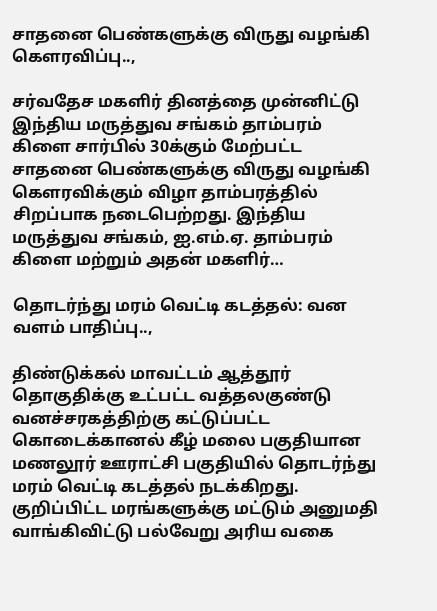சாதனை பெண்களுக்கு விருது வழங்கி கௌரவிப்பு..,

சர்வதேச மகளிர் தினத்தை முன்னிட்டு இந்திய மருத்துவ சங்கம் தாம்பரம் கிளை சார்பில் 30க்கும் மேற்பட்ட சாதனை பெண்களுக்கு விருது வழங்கி கௌரவிக்கும் விழா தாம்பரத்தில் சிறப்பாக நடைபெற்றது. இந்திய மருத்துவ சங்கம், ஐ.எம்.ஏ. தாம்பரம் கிளை மற்றும் அதன் மகளிர்…

தொடர்ந்து மரம் வெட்டி கடத்தல்: வன வளம் பாதிப்பு..,

திண்டுக்கல் மாவட்டம் ஆத்தூர் தொகுதிக்கு உட்பட்ட வத்தலகுண்டு வனச்சரகத்திற்கு கட்டுப்பட்ட கொடைக்கானல் கீழ் மலை பகுதியான மணலூர் ஊராட்சி பகுதியில் தொடர்ந்து மரம் வெட்டி கடத்தல் நடக்கிறது. குறிப்பிட்ட மரங்களுக்கு மட்டும் அனுமதி வாங்கிவிட்டு பல்வேறு அரிய வகை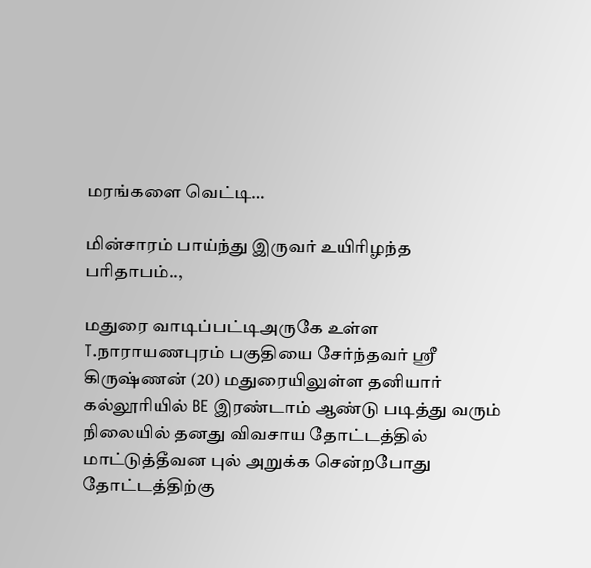மரங்களை வெட்டி…

மின்சாரம் பாய்ந்து இருவர் உயிரிழந்த பரிதாபம்..,

மதுரை வாடிப்பட்டிஅருகே உள்ள T.நாராயணபுரம் பகுதியை சேர்ந்தவர் ஸ்ரீ கிருஷ்ணன் (20) மதுரையிலுள்ள தனியார் கல்லூரியில் BE இரண்டாம் ஆண்டு படித்து வரும் நிலையில் தனது விவசாய தோட்டத்தில் மாட்டுத்தீவன புல் அறுக்க சென்றபோது தோட்டத்திற்கு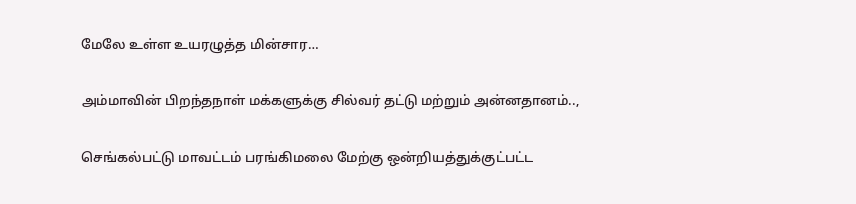மேலே உள்ள உயரழுத்த மின்சார…

அம்மாவின் பிறந்தநாள் மக்களுக்கு சில்வர் தட்டு மற்றும் அன்னதானம்..,

செங்கல்பட்டு மாவட்டம் பரங்கிமலை மேற்கு ஒன்றியத்துக்குட்பட்ட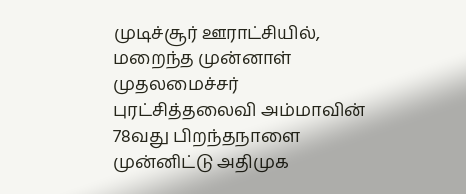முடிச்சூர் ஊராட்சியில், மறைந்த முன்னாள் முதலமைச்சர் புரட்சித்தலைவி அம்மாவின் 78வது பிறந்தநாளை முன்னிட்டு அதிமுக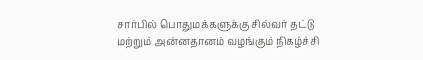சார்பில் பொதுமக்களுக்கு சில்வர் தட்டு மற்றும் அன்னதானம் வழங்கும் நிகழ்ச்சி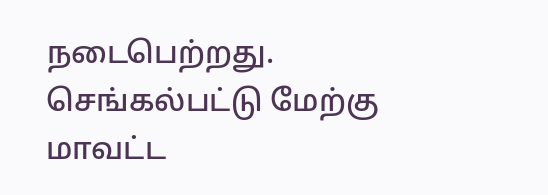நடைபெற்றது. செங்கல்பட்டு மேற்கு மாவட்ட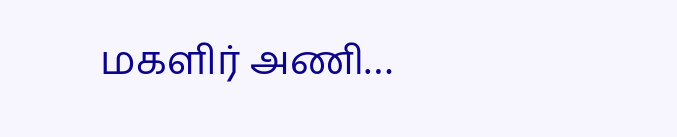மகளிர் அணி…